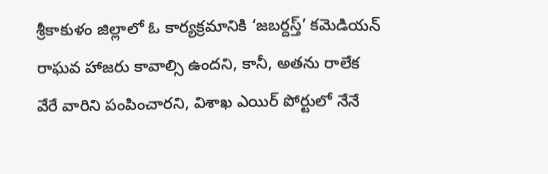శ్రీకాకుళం జిల్లాలో ఓ కార్యక్రమానికి ‘జబర్దస్త్’ కమెడియన్ రాఘవ హాజరు కావాల్సి ఉందని, కానీ, అతను రాలేక వేరే వారిని పంపించారని, విశాఖ ఎయిర్ పోర్టులో నేనే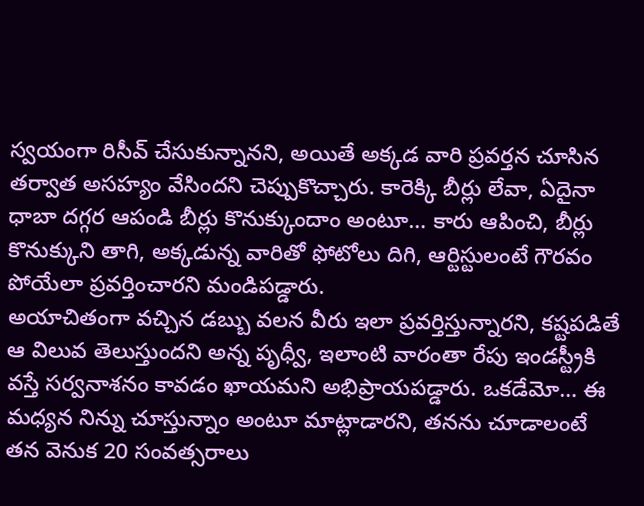స్వయంగా రిసీవ్ చేసుకున్నానని, అయితే అక్కడ వారి ప్రవర్తన చూసిన తర్వాత అసహ్యం వేసిందని చెప్పుకొచ్చారు. కారెక్కి బీర్లు లేవా, ఏదైనా ధాబా దగ్గర ఆపండి బీర్లు కొనుక్కుందాం అంటూ… కారు ఆపించి, బీర్లు కొనుక్కుని తాగి, అక్కడున్న వారితో ఫోటోలు దిగి, ఆర్టిస్టులంటే గౌరవం పోయేలా ప్రవర్తించారని మండిపడ్డారు.
అయాచితంగా వచ్చిన డబ్బు వలన వీరు ఇలా ప్రవర్తిస్తున్నారని, కష్టపడితే ఆ విలువ తెలుస్తుందని అన్న పృధ్వీ, ఇలాంటి వారంతా రేపు ఇండస్ట్రీకి వస్తే సర్వనాశనం కావడం ఖాయమని అభిప్రాయపడ్డారు. ఒకడేమో… ఈ మధ్యన నిన్ను చూస్తున్నాం అంటూ మాట్లాడారని, తనను చూడాలంటే తన వెనుక 20 సంవత్సరాలు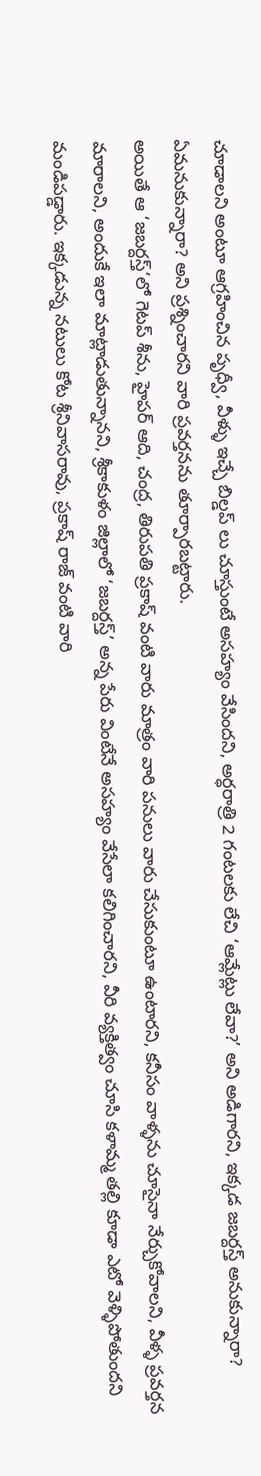చూడాలని అంటూ ఆగ్రహించిన పృధ్వీ, వీళ్ళు ఇచ్చే బిల్డప్ లు చూస్తుంటే అసహ్యం వేసిందని, అర్ధరాత్రి 2 గంటలకు లేచి ‘ఆమ్లేట్లు లేవా?’ అని అడిగారని, ఇక్కడ జబర్దస్త్ అనుకున్నారా? ఏమనుకున్నారా? అని ప్రశ్నించారని వారి ప్రవర్తనను తూర్పారబట్టారు.
అయితే ఆ ‘జబర్దస్త్’లో గెటప్ శీను, హైపర్ ఆది, చంద్ర, తిరుపతి ప్రకాష్ వంటి వారు మాత్రం వారి పనులు వారు చేసుకుంటూ ఉంటారని, కనీసం వాళ్ళను చూసైనా నేర్చుకోవాలని, వీళ్ళ ప్రవర్తన మారాలని, అందుకే ఇలా మాట్లాడుతున్నానని, శ్రీకాకుళం జిల్లాలో ‘జబర్దస్త్’ అన్న పేరు వింటేనే అసహ్యం వేసేలా కలిగించారని, వీరి వ్యక్తిత్వం చూసి కళామ్మ తల్లి కూడా ఎటో వెళ్ళిపోతుందని మండిపడ్డారు. ఇక్కడున్న నటులు కోట శ్రీనివాసరావు, ప్రకాష్ రాజ్ వంటి వారి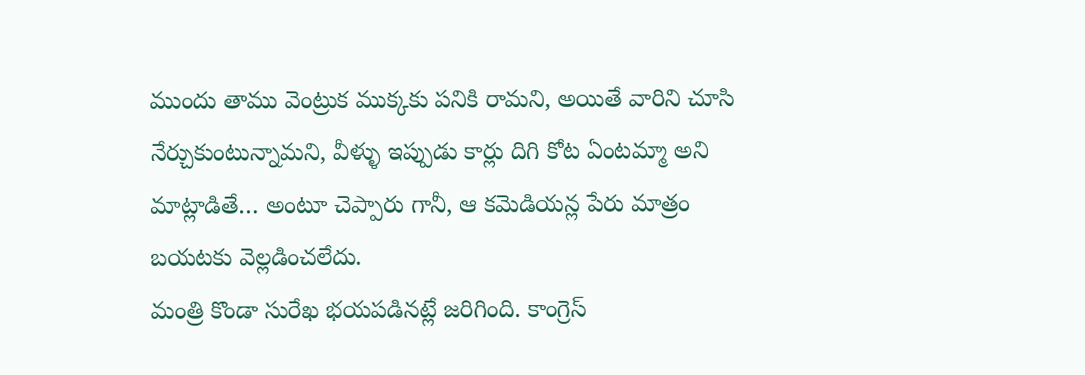ముందు తాము వెంట్రుక ముక్కకు పనికి రామని, అయితే వారిని చూసి నేర్చుకుంటున్నామని, వీళ్ళు ఇప్పుడు కార్లు దిగి కోట ఏంటమ్మా అని మాట్లాడితే… అంటూ చెప్పారు గానీ, ఆ కమెడియన్ల పేరు మాత్రం బయటకు వెల్లడించలేదు.
మంత్రి కొండా సురేఖ భయపడినట్లే జరిగింది. కాంగ్రెస్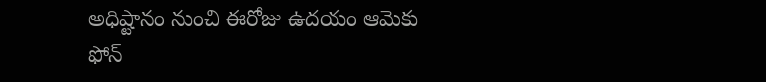అధిష్టానం నుంచి ఈరోజు ఉదయం ఆమెకు ఫోన్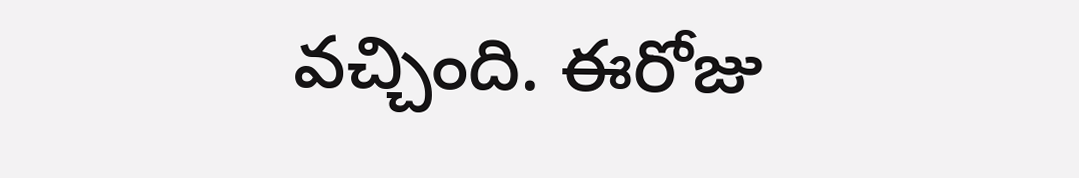వచ్చింది. ఈరోజు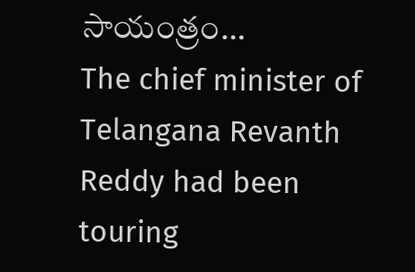సాయంత్రం…
The chief minister of Telangana Revanth Reddy had been touring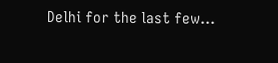Delhi for the last few…